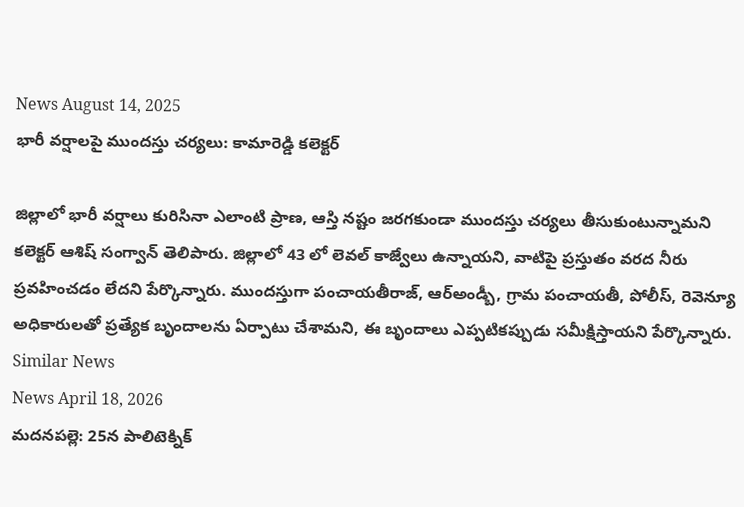News August 14, 2025
భారీ వర్షాలపై ముందస్తు చర్యలు: కామారెడ్డి కలెక్టర్

జిల్లాలో భారీ వర్షాలు కురిసినా ఎలాంటి ప్రాణ, ఆస్తి నష్టం జరగకుండా ముందస్తు చర్యలు తీసుకుంటున్నామని కలెక్టర్ ఆశిష్ సంగ్వాన్ తెలిపారు. జిల్లాలో 43 లో లెవల్ కాజ్వేలు ఉన్నాయని, వాటిపై ప్రస్తుతం వరద నీరు ప్రవహించడం లేదని పేర్కొన్నారు. ముందస్తుగా పంచాయతీరాజ్, ఆర్అండ్బీ, గ్రామ పంచాయతీ, పోలీస్, రెవెన్యూ అధికారులతో ప్రత్యేక బృందాలను ఏర్పాటు చేశామని, ఈ బృందాలు ఎప్పటికప్పుడు సమీక్షిస్తాయని పేర్కొన్నారు.
Similar News
News April 18, 2026
మదనపల్లె: 25న పాలిటెక్నిక్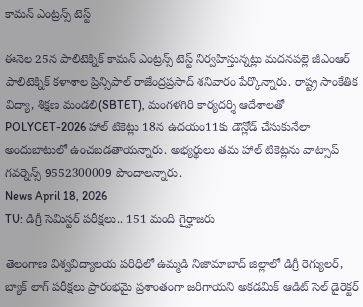కామన్ ఎంట్రన్స్ టెస్ట్

ఈనెల 25న పాలిటెక్నిక్ కామన్ ఎంట్రన్స్ టెస్ట్ నిర్వహిస్తున్నట్లు మదనపల్లె జీఎంఆర్ పాలిటెక్నిక్ కళాశాల ప్రిన్సిపాల్ రాజేంద్రప్రసాద్ శనివారం పేర్కొన్నారు. రాష్ట్ర సాంకేతిక విద్యా, శిక్షణ మండలి(SBTET), మంగళగిరి కార్యదర్శి ఆదేశాలతో POLYCET-2026 హాల్ టికెట్లు 18న ఉదయం11కు డౌన్లోడ్ చేసుకునేలా అందుబాటులో ఉంచబడతాయన్నారు. అభ్యర్థులు తమ హాల్ టికెట్లను వాట్సాప్ గవర్నెన్స్ 9552300009 పొందాలన్నారు.
News April 18, 2026
TU: డిగ్రీ సెమిస్టర్ పరీక్షలు.. 151 మంది గైర్హాజరు

తెలంగాణ విశ్వవిద్యాలయ పరిధిలో ఉమ్మడి నిజామాబాద్ జిల్లాలో డిగ్రీ రెగ్యులర్, బ్యాక్ లాగ్ పరీక్షలు ప్రారంభమై ప్రశాంతంగా జరిగాయని అకడమిక్ ఆడిట్ సెల్ డైరెక్టర్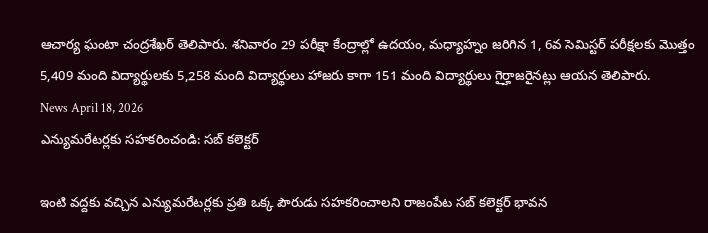ఆచార్య ఘంటా చంద్రశేఖర్ తెలిపారు. శనివారం 29 పరీక్షా కేంద్రాల్లో ఉదయం, మధ్యాహ్నం జరిగిన 1, 6వ సెమిస్టర్ పరీక్షలకు మొత్తం 5,409 మంది విద్యార్థులకు 5,258 మంది విద్యార్థులు హాజరు కాగా 151 మంది విద్యార్థులు గైర్హాజరైనట్లు ఆయన తెలిపారు.
News April 18, 2026
ఎన్యుమరేటర్లకు సహకరించండి: సబ్ కలెక్టర్

ఇంటి వద్దకు వచ్చిన ఎన్యుమరేటర్లకు ప్రతి ఒక్క పౌరుడు సహకరించాలని రాజంపేట సబ్ కలెక్టర్ భావన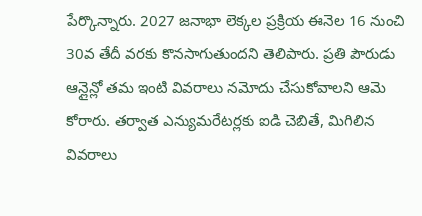పేర్కొన్నారు. 2027 జనాభా లెక్కల ప్రక్రియ ఈనెల 16 నుంచి 30వ తేదీ వరకు కొనసాగుతుందని తెలిపారు. ప్రతి పౌరుడు ఆన్లైన్లో తమ ఇంటి వివరాలు నమోదు చేసుకోవాలని ఆమె కోరారు. తర్వాత ఎన్యుమరేటర్లకు ఐడి చెబితే, మిగిలిన వివరాలు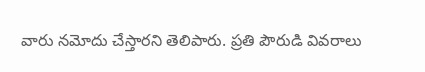వారు నమోదు చేస్తారని తెలిపారు. ప్రతి పౌరుడి వివరాలు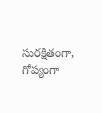సురక్షితంగా, గోప్యంగా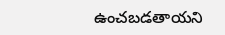ఉంచబడతాయని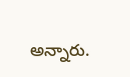అన్నారు.